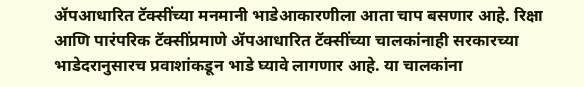ॲपआधारित टॅक्सींच्या मनमानी भाडेआकारणीला आता चाप बसणार आहे. रिक्षा आणि पारंपरिक टॅक्सींप्रमाणे ॲपआधारित टॅक्सींच्या चालकांनाही सरकारच्या भाडेदरानुसारच प्रवाशांकडून भाडे घ्यावे लागणार आहे. या चालकांना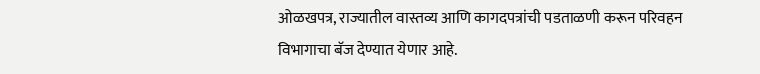ओळखपत्र, राज्यातील वास्तव्य आणि कागदपत्रांची पडताळणी करून परिवहन विभागाचा बॅज देण्यात येणार आहे.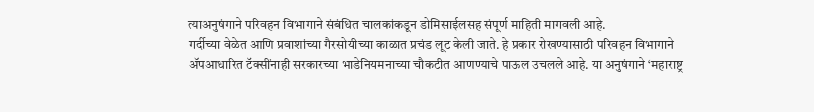त्याअनुषंगाने परिवहन विभागाने संबंधित चालकांकडून डोमिसाईलसह संपूर्ण माहिती मागवली आहे.
गर्दीच्या वेळेत आणि प्रवाशांच्या गैरसोयीच्या काळात प्रचंड लूट केली जाते. हे प्रकार रोखण्यासाठी परिवहन विभागाने ॲपआधारित टॅक्सींनाही सरकारच्या भाडेनियमनाच्या चौकटीत आणण्याचे पाऊल उचलले आहे. या अनुषंगाने ‘महाराष्ट्र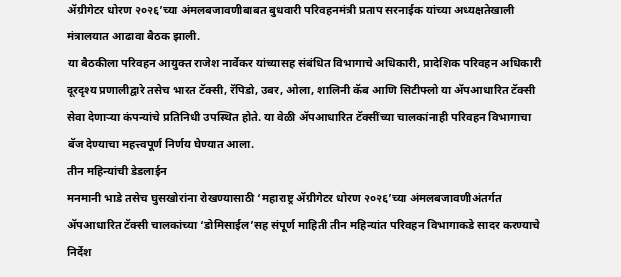ॲग्रीगेटर धोरण २०२६’च्या अंमलबजावणीबाबत बुधवारी परिवहनमंत्री प्रताप सरनाईक यांच्या अध्यक्षतेखाली मंत्रालयात आढावा बैठक झाली.
या बैठकीला परिवहन आयुक्त राजेश नार्वेकर यांच्यासह संबंधित विभागाचे अधिकारी, प्रादेशिक परिवहन अधिकारी दूरदृश्य प्रणालीद्वारे तसेच भारत टॅक्सी, रॅपिडो, उबर, ओला, शालिनी कॅब आणि सिटीफ्लो या ॲपआधारित टॅक्सी सेवा देणाऱ्या कंपन्यांचे प्रतिनिधी उपस्थित होते. या वेळी ॲपआधारित टॅक्सींच्या चालकांनाही परिवहन विभागाचा बॅज देण्याचा महत्त्वपूर्ण निर्णय घेण्यात आला.
तीन महिन्यांची डेडलाईन
मनमानी भाडे तसेच घुसखोरांना रोखण्यासाठी ‘महाराष्ट्र ॲग्रीगेटर धोरण २०२६’च्या अंमलबजावणीअंतर्गत ॲपआधारित टॅक्सी चालकांच्या ‘डोमिसाईल’सह संपूर्ण माहिती तीन महिन्यांत परिवहन विभागाकडे सादर करण्याचे निर्देश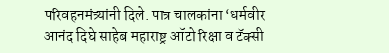परिवहनमंत्र्यांनी दिले. पात्र चालकांना ‘धर्मवीर आनंद दिघे साहेब महाराष्ट्र ऑटो रिक्षा व टॅक्सी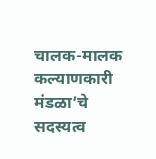चालक-मालक कल्याणकारी मंडळा’चे सदस्यत्व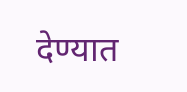देण्यात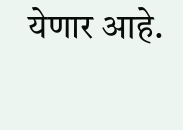येणार आहे.